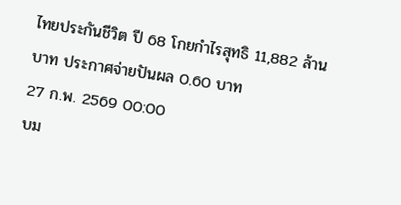ไทยประกันชีวิต ปี 68 โกยกำไรสุทธิ 11,882 ล้านบาท ประกาศจ่ายปันผล 0.60 บาท
27 ก.พ. 2569 00:00
บม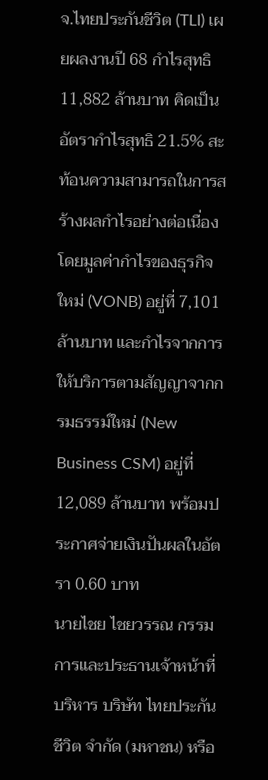จ.ไทยประกันชีวิต (TLI) เผยผลงานปี 68 กำไรสุทธิ 11,882 ล้านบาท คิดเป็นอัตรากำไรสุทธิ 21.5% สะท้อนความสามารถในการสร้างผลกำไรอย่างต่อเนื่อง โดยมูลค่ากำไรของธุรกิจใหม่ (VONB) อยู่ที่ 7,101 ล้านบาท และกำไรจากการให้บริการตามสัญญาจากกรมธรรม์ใหม่ (New Business CSM) อยู่ที่ 12,089 ล้านบาท พร้อมประกาศจ่ายเงินปันผลในอัตรา 0.60 บาท
นายไชย ไชยวรรณ กรรมการและประธานเจ้าหน้าที่บริหาร บริษัท ไทยประกันชีวิต จำกัด (มหาชน) หรือ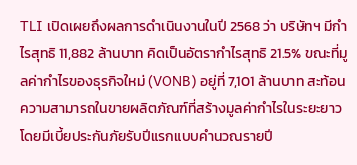TLI เปิดเผยถึงผลการดำเนินงานในปี 2568 ว่า บริษัทฯ มีกำไรสุทธิ 11,882 ล้านบาท คิดเป็นอัตรากำไรสุทธิ 21.5% ขณะที่มูลค่ากำไรของธุรกิจใหม่ (VONB) อยู่ที่ 7,101 ล้านบาท สะท้อนความสามารถในขายผลิตภัณฑ์ที่สร้างมูลค่ากำไรในระยะยาว โดยมีเบี้ยประกันภัยรับปีแรกแบบคำนวณรายปี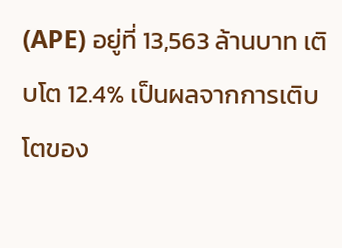(APE) อยู่ที่ 13,563 ล้านบาท เติบโต 12.4% เป็นผลจากการเติบโตของ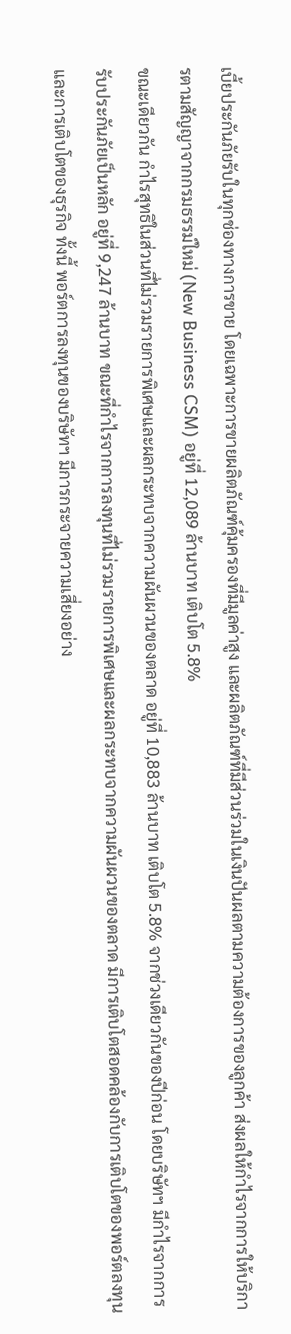เบี้ยประกันภัยรับในทุกช่องทางการขาย โดยเฉพาะการขายผลิตภัณฑ์คุ้มครองที่มีมูลค่าสูง และผลิตภัณฑ์ที่มีส่วนร่วมในเงินปันผลตามความต้องการของลูกค้า ส่งผลให้กำไรจากการให้บริการตามสัญญาจากกรมธรรม์ใหม่ (New Business CSM) อยู่ที่ 12,089 ล้านบาท เติบโต 5.8%
ขณะเดียวกัน กำไรสุทธิในส่วนที่ไม่รวมรายการพิเศษและผลกระทบจากความผันผวนของตลาด อยู่ที่ 10,883 ล้านบาท เติบโต 5.8% จากช่วงเดียวกันของปีก่อน โดยบริษัทฯ มีกำไรจากการรับประกันภัยเป็นหลัก อยู่ที่ 9,247 ล้านบาท ขณะที่กำไรจากการลงทุนที่ไม่รวมรายการพิเศษและผลกระทบจากความผันผวนของตลาด มีการเติบโตสอดคล้องกับการเติบโตของพอร์ตลงทุนและการเติบโตของธุรกิจ ทั้งนี้ พอร์ตการลงทุนของบริษัทฯ มีการกระจายความเสี่ยงอย่าง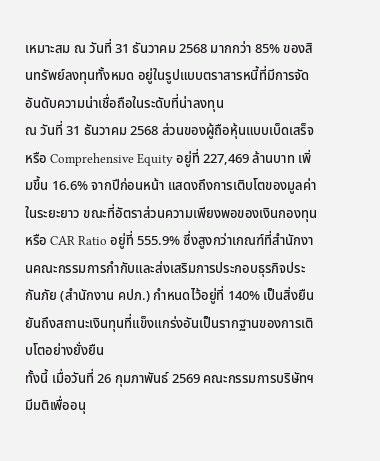เหมาะสม ณ วันที่ 31 ธันวาคม 2568 มากกว่า 85% ของสินทรัพย์ลงทุนทั้งหมด อยู่ในรูปแบบตราสารหนี้ที่มีการจัดอันดับความน่าเชื่อถือในระดับที่น่าลงทุน
ณ วันที่ 31 ธันวาคม 2568 ส่วนของผู้ถือหุ้นแบบเบ็ดเสร็จ หรือ Comprehensive Equity อยู่ที่ 227,469 ล้านบาท เพิ่มขึ้น 16.6% จากปีก่อนหน้า แสดงถึงการเติบโตของมูลค่าในระยะยาว ขณะที่อัตราส่วนความเพียงพอของเงินกองทุน หรือ CAR Ratio อยู่ที่ 555.9% ซึ่งสูงกว่าเกณฑ์ที่สำนักงานคณะกรรมการกำกับและส่งเสริมการประกอบธุรกิจประกันภัย (สำนักงาน คปภ.) กำหนดไว้อยู่ที่ 140% เป็นสิ่งยืนยันถึงสถานะเงินทุนที่แข็งแกร่งอันเป็นรากฐานของการเติบโตอย่างยั่งยืน
ทั้งนี้ เมื่อวันที่ 26 กุมภาพันธ์ 2569 คณะกรรมการบริษัทฯ มีมติเพื่ออนุ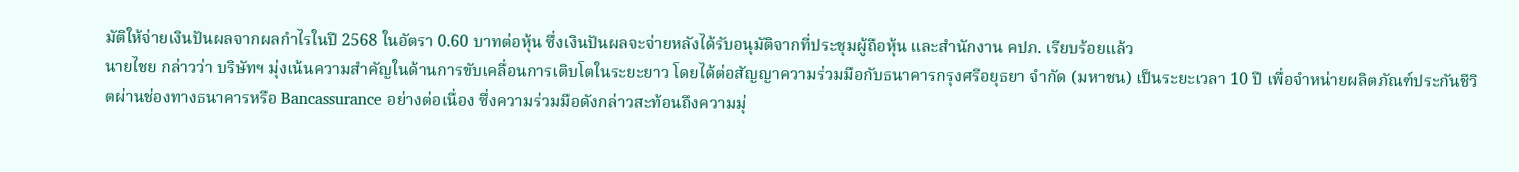มัติให้จ่ายเงินปันผลจากผลกำไรในปี 2568 ในอัตรา 0.60 บาทต่อหุ้น ซึ่งเงินปันผลจะจ่ายหลังได้รับอนุมัติจากที่ประชุมผู้ถือหุ้น และสำนักงาน คปภ. เรียบร้อยแล้ว
นายไชย กล่าวว่า บริษัทฯ มุ่งเน้นความสำคัญในด้านการขับเคลื่อนการเติบโตในระยะยาว โดยได้ต่อสัญญาความร่วมมือกับธนาคารกรุงศรีอยุธยา จำกัด (มหาชน) เป็นระยะเวลา 10 ปี เพื่อจำหน่ายผลิตภัณฑ์ประกันชีวิตผ่านช่องทางธนาคารหรือ Bancassurance อย่างต่อเนื่อง ซึ่งความร่วมมือดังกล่าวสะท้อนถึงความมุ่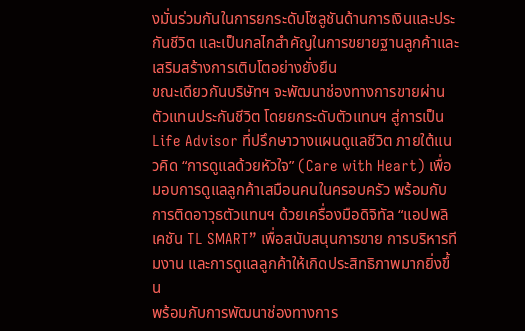งมั่นร่วมกันในการยกระดับโซลูชันด้านการเงินและประกันชีวิต และเป็นกลไกสำคัญในการขยายฐานลูกค้าและเสริมสร้างการเติบโตอย่างยั่งยืน
ขณะเดียวกันบริษัทฯ จะพัฒนาช่องทางการขายผ่านตัวแทนประกันชีวิต โดยยกระดับตัวแทนฯ สู่การเป็น Life Advisor ที่ปรึกษาวางแผนดูแลชีวิต ภายใต้แนวคิด “การดูแลด้วยหัวใจ” (Care with Heart) เพื่อมอบการดูแลลูกค้าเสมือนคนในครอบครัว พร้อมกับการติดอาวุธตัวแทนฯ ด้วยเครื่องมือดิจิทัล “แอปพลิเคชัน TL SMART” เพื่อสนับสนุนการขาย การบริหารทีมงาน และการดูแลลูกค้าให้เกิดประสิทธิภาพมากยิ่งขึ้น
พร้อมกับการพัฒนาช่องทางการ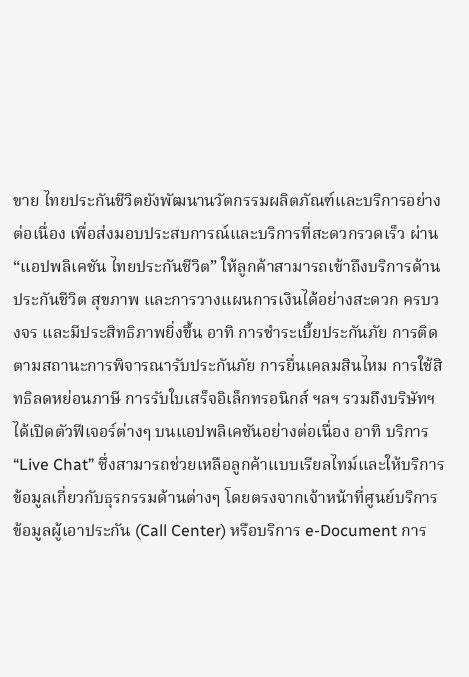ขาย ไทยประกันชีวิตยังพัฒนานวัตกรรมผลิตภัณฑ์และบริการอย่างต่อเนื่อง เพื่อส่งมอบประสบการณ์และบริการที่สะดวกรวดเร็ว ผ่าน “แอปพลิเคชัน ไทยประกันชีวิต” ให้ลูกค้าสามารถเข้าถึงบริการด้านประกันชีวิต สุขภาพ และการวางแผนการเงินได้อย่างสะดวก ครบวงจร และมีประสิทธิภาพยิ่งขึ้น อาทิ การชำระเบี้ยประกันภัย การติดตามสถานะการพิจารณารับประกันภัย การยื่นเคลมสินไหม การใช้สิทธิลดหย่อนภาษี การรับใบเสร็จอิเล็กทรอนิกส์ ฯลฯ รวมถึงบริษัทฯ ได้เปิดตัวฟีเจอร์ต่างๆ บนแอปพลิเคชันอย่างต่อเนื่อง อาทิ บริการ “Live Chat” ซึ่งสามารถช่วยเหลือลูกค้าแบบเรียลไทม์และให้บริการข้อมูลเกี่ยวกับธุรกรรมด้านต่างๆ โดยตรงจากเจ้าหน้าที่ศูนย์บริการข้อมูลผู้เอาประกัน (Call Center) หรือบริการ e-Document การ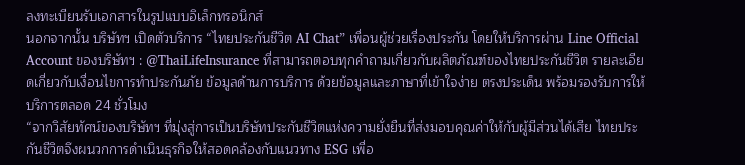ลงทะเบียนรับเอกสารในรูปแบบอิเล็กทรอนิกส์
นอกจากนั้น บริษัทฯ เปิดตัวบริการ “ไทยประกันชีวิต AI Chat” เพื่อนผู้ช่วยเรื่องประกัน โดยให้บริการผ่าน Line Official Account ของบริษัทฯ : @ThaiLifeInsurance ที่สามารถตอบทุกคำถามเกี่ยวกับผลิตภัณฑ์ของไทยประกันชีวิต รายละเอียดเกี่ยวกับเงื่อนไขการทำประกันภัย ข้อมูลด้านการบริการ ด้วยข้อมูลและภาษาที่เข้าใจง่าย ตรงประเด็น พร้อมรองรับการให้บริการตลอด 24 ชั่วโมง
“จากวิสัยทัศน์ของบริษัทฯ ที่มุ่งสู่การเป็นบริษัทประกันชีวิตแห่งความยั่งยืนที่ส่งมอบคุณค่าให้กับผู้มีส่วนได้เสีย ไทยประกันชีวิตจึงผนวกการดำเนินธุรกิจให้สอดคล้องกับแนวทาง ESG เพื่อ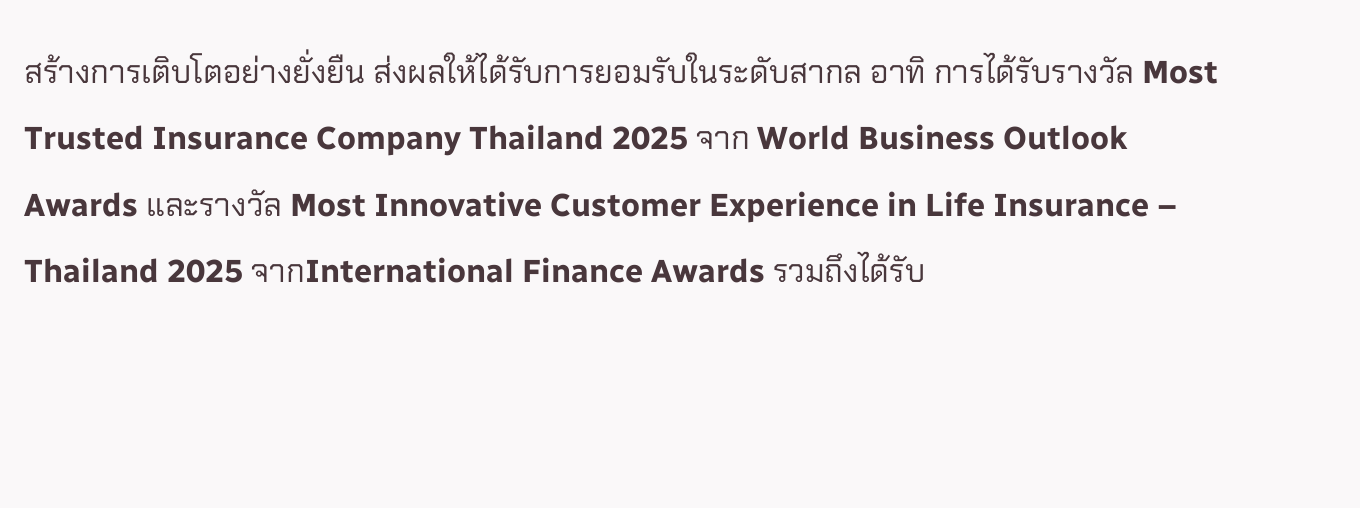สร้างการเติบโตอย่างยั่งยืน ส่งผลให้ได้รับการยอมรับในระดับสากล อาทิ การได้รับรางวัล Most Trusted Insurance Company Thailand 2025 จาก World Business Outlook Awards และรางวัล Most Innovative Customer Experience in Life Insurance – Thailand 2025 จากInternational Finance Awards รวมถึงได้รับ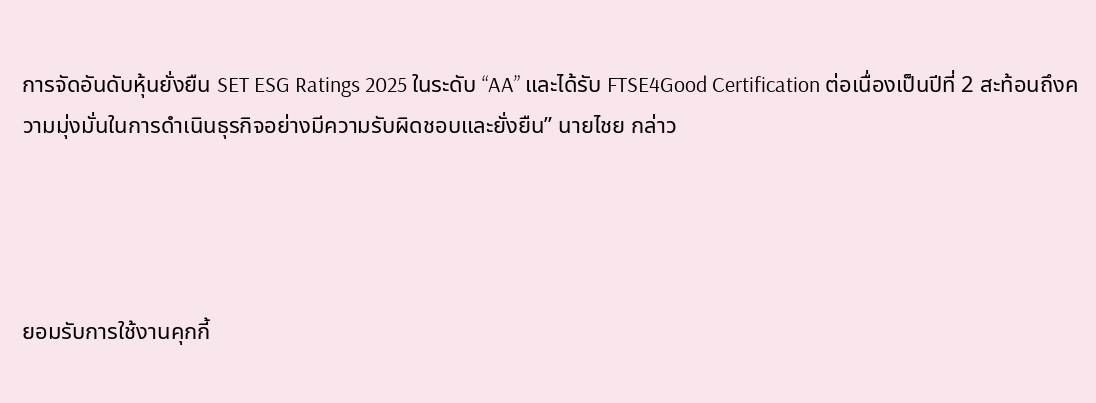การจัดอันดับหุ้นยั่งยืน SET ESG Ratings 2025 ในระดับ “AA” และได้รับ FTSE4Good Certification ต่อเนื่องเป็นปีที่ 2 สะท้อนถึงความมุ่งมั่นในการดำเนินธุรกิจอย่างมีความรับผิดชอบและยั่งยืน” นายไชย กล่าว




ยอมรับการใช้งานคุกกี้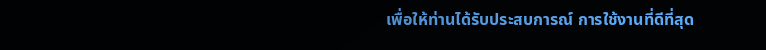เพื่อให้ท่านได้รับประสบการณ์ การใช้งานที่ดีที่สุด